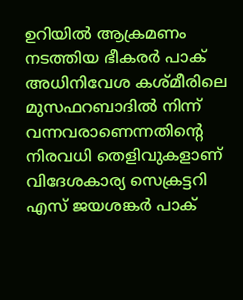ഉറിയിൽ ആക്രമണം നടത്തിയ ഭീകരർ പാക് അധിനിവേശ കശ്മീരിലെ മുസഫറബാദിൽ നിന്ന് വന്നവരാണെന്നതിന്‍റെ നിരവധി തെളിവുകളാണ് വിദേശകാര്യ സെക്രട്ടറി എസ് ജയശങ്കർ പാക്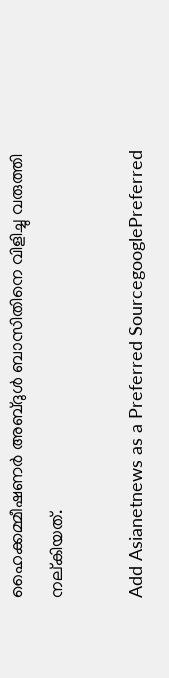ഹൈക്കമ്മീഷണർ അബ്ദുൾ ബാസിതിനെ വിളിച്ചു വരുത്തി നല്കിയത്.

Add Asianetnews as a Preferred SourcegooglePreferred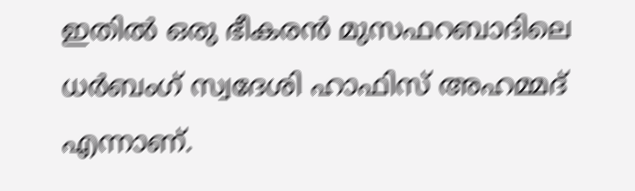ഇതിൽ ഒരു ഭീകരൻ മുസഫറബാദിലെ ധർബംഗ് സ്വദേശി ഹാഫിസ് അഹമ്മദ് എന്നാണ്.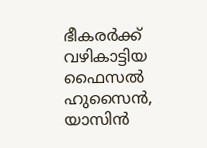ഭീകരർക്ക് വഴികാട്ടിയ ഫൈസൽ ഹുസൈൻ, യാസിൻ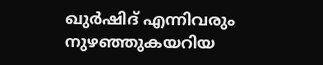ഖുർഷിദ് എന്നിവരും നുഴഞ്ഞുകയറിയ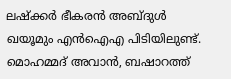ലഷ്ക്കർ ഭീകരൻ അബ്ദുൾ ഖയൂമും എൻഐഎ പിടിയിലുണ്ട്. മൊഹമ്മദ് അവാൻ, ബഷാറത്ത്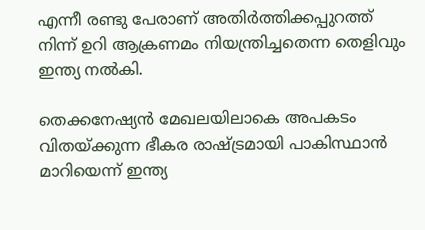എന്നീ രണ്ടു പേരാണ് അതിർത്തിക്കപ്പുറത്ത് നിന്ന് ഉറി ആക്രണമം നിയന്ത്രിച്ചതെന്ന തെളിവും ഇന്ത്യ നല്‍കി.

തെക്കനേഷ്യൻ മേഖലയിലാകെ അപകടം വിതയ്ക്കുന്ന ഭീകര രാഷ്ട്രമായി പാകിസ്ഥാൻ മാറിയെന്ന് ഇന്ത്യ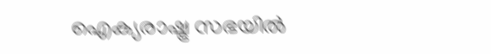ഐക്യരാഷ്ട്ര സഭയിൽ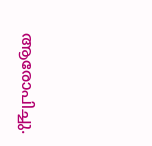ആരോപിച്ചു.